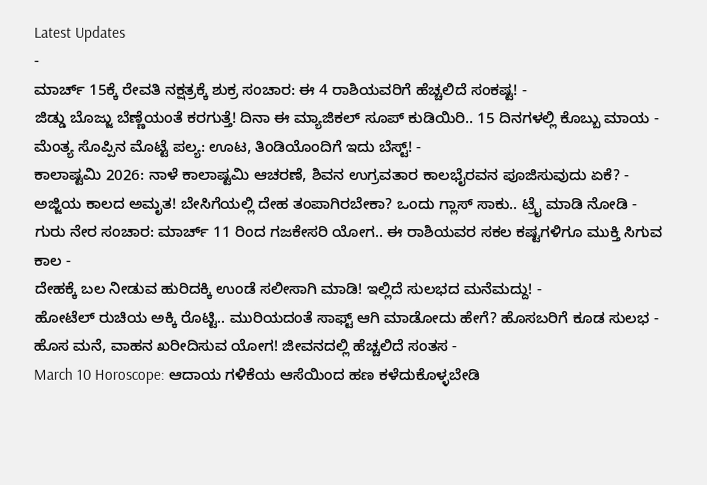Latest Updates
-
ಮಾರ್ಚ್ 15ಕ್ಕೆ ರೇವತಿ ನಕ್ಷತ್ರಕ್ಕೆ ಶುಕ್ರ ಸಂಚಾರ: ಈ 4 ರಾಶಿಯವರಿಗೆ ಹೆಚ್ಚಲಿದೆ ಸಂಕಷ್ಟ! -
ಜಿಡ್ಡು ಬೊಜ್ಜು ಬೆಣ್ಣೆಯಂತೆ ಕರಗುತ್ತೆ! ದಿನಾ ಈ ಮ್ಯಾಜಿಕಲ್ ಸೂಪ್ ಕುಡಿಯಿರಿ.. 15 ದಿನಗಳಲ್ಲಿ ಕೊಬ್ಬು ಮಾಯ -
ಮೆಂತ್ಯ ಸೊಪ್ಪಿನ ಮೊಟ್ಟೆ ಪಲ್ಯ: ಊಟ, ತಿಂಡಿಯೊಂದಿಗೆ ಇದು ಬೆಸ್ಟ್! -
ಕಾಲಾಷ್ಟಮಿ 2026: ನಾಳೆ ಕಾಲಾಷ್ಟಮಿ ಆಚರಣೆ, ಶಿವನ ಉಗ್ರವತಾರ ಕಾಲಭೈರವನ ಪೂಜಿಸುವುದು ಏಕೆ? -
ಅಜ್ಜಿಯ ಕಾಲದ ಅಮೃತ! ಬೇಸಿಗೆಯಲ್ಲಿ ದೇಹ ತಂಪಾಗಿರಬೇಕಾ? ಒಂದು ಗ್ಲಾಸ್ ಸಾಕು.. ಟ್ರೈ ಮಾಡಿ ನೋಡಿ -
ಗುರು ನೇರ ಸಂಚಾರ: ಮಾರ್ಚ್ 11 ರಿಂದ ಗಜಕೇಸರಿ ಯೋಗ.. ಈ ರಾಶಿಯವರ ಸಕಲ ಕಷ್ಟಗಳಿಗೂ ಮುಕ್ತಿ ಸಿಗುವ ಕಾಲ -
ದೇಹಕ್ಕೆ ಬಲ ನೀಡುವ ಹುರಿದಕ್ಕಿ ಉಂಡೆ ಸಲೀಸಾಗಿ ಮಾಡಿ! ಇಲ್ಲಿದೆ ಸುಲಭದ ಮನೆಮದ್ದು! -
ಹೋಟೆಲ್ ರುಚಿಯ ಅಕ್ಕಿ ರೊಟ್ಟಿ.. ಮುರಿಯದಂತೆ ಸಾಫ್ಟ್ ಆಗಿ ಮಾಡೋದು ಹೇಗೆ? ಹೊಸಬರಿಗೆ ಕೂಡ ಸುಲಭ -
ಹೊಸ ಮನೆ, ವಾಹನ ಖರೀದಿಸುವ ಯೋಗ! ಜೀವನದಲ್ಲಿ ಹೆಚ್ಚಲಿದೆ ಸಂತಸ -
March 10 Horoscope: ಆದಾಯ ಗಳಿಕೆಯ ಆಸೆಯಿಂದ ಹಣ ಕಳೆದುಕೊಳ್ಳಬೇಡಿ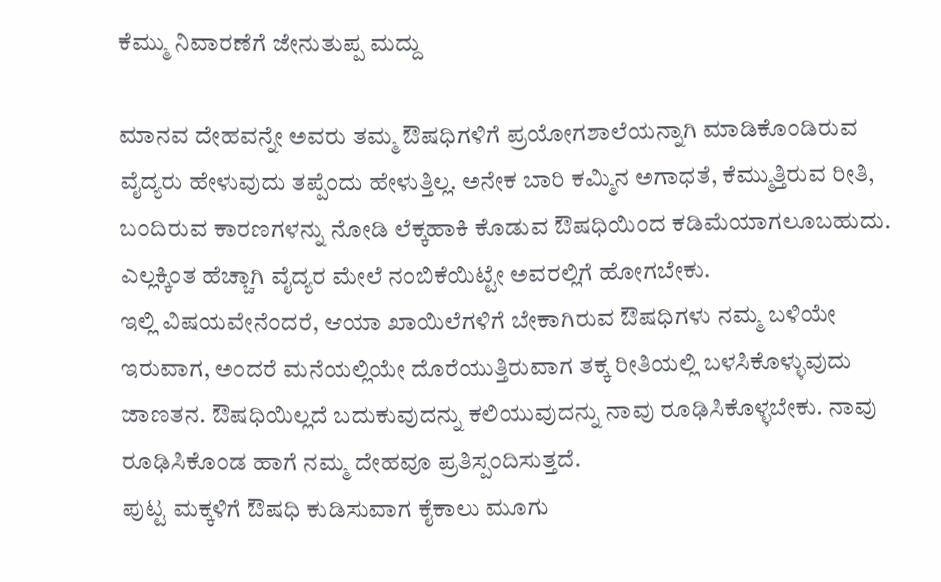ಕೆಮ್ಮು ನಿವಾರಣೆಗೆ ಜೇನುತುಪ್ಪ ಮದ್ದು

ಮಾನವ ದೇಹವನ್ನೇ ಅವರು ತಮ್ಮ ಔಷಧಿಗಳಿಗೆ ಪ್ರಯೋಗಶಾಲೆಯನ್ನಾಗಿ ಮಾಡಿಕೊಂಡಿರುವ ವೈದ್ಯರು ಹೇಳುವುದು ತಪ್ಪೆಂದು ಹೇಳುತ್ತಿಲ್ಲ. ಅನೇಕ ಬಾರಿ ಕಮ್ಮಿನ ಅಗಾಧತೆ, ಕೆಮ್ಮುತ್ತಿರುವ ರೀತಿ, ಬಂದಿರುವ ಕಾರಣಗಳನ್ನು ನೋಡಿ ಲೆಕ್ಕಹಾಕಿ ಕೊಡುವ ಔಷಧಿಯಿಂದ ಕಡಿಮೆಯಾಗಲೂಬಹುದು. ಎಲ್ಲಕ್ಕಿಂತ ಹೆಚ್ಚಾಗಿ ವೈದ್ಯರ ಮೇಲೆ ನಂಬಿಕೆಯಿಟ್ಟೇ ಅವರಲ್ಲಿಗೆ ಹೋಗಬೇಕು.
ಇಲ್ಲಿ ವಿಷಯವೇನೆಂದರೆ, ಆಯಾ ಖಾಯಿಲೆಗಳಿಗೆ ಬೇಕಾಗಿರುವ ಔಷಧಿಗಳು ನಮ್ಮ ಬಳಿಯೇ ಇರುವಾಗ, ಅಂದರೆ ಮನೆಯಲ್ಲಿಯೇ ದೊರೆಯುತ್ತಿರುವಾಗ ತಕ್ಕ ರೀತಿಯಲ್ಲಿ ಬಳಸಿಕೊಳ್ಳುವುದು ಜಾಣತನ. ಔಷಧಿಯಿಲ್ಲದೆ ಬದುಕುವುದನ್ನು ಕಲಿಯುವುದನ್ನು ನಾವು ರೂಢಿಸಿಕೊಳ್ಳಬೇಕು. ನಾವು ರೂಢಿಸಿಕೊಂಡ ಹಾಗೆ ನಮ್ಮ ದೇಹವೂ ಪ್ರತಿಸ್ಪಂದಿಸುತ್ತದೆ.
ಪುಟ್ಟ ಮಕ್ಕಳಿಗೆ ಔಷಧಿ ಕುಡಿಸುವಾಗ ಕೈಕಾಲು ಮೂಗು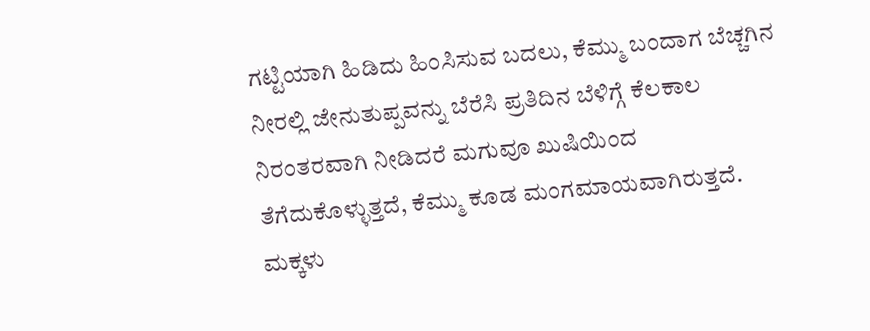ಗಟ್ಟಿಯಾಗಿ ಹಿಡಿದು ಹಿಂಸಿಸುವ ಬದಲು, ಕೆಮ್ಮು ಬಂದಾಗ ಬೆಚ್ಚಗಿನ ನೀರಲ್ಲಿ ಜೇನುತುಪ್ಪವನ್ನು ಬೆರೆಸಿ ಪ್ರತಿದಿನ ಬೆಳಿಗ್ಗೆ ಕೆಲಕಾಲ ನಿರಂತರವಾಗಿ ನೀಡಿದರೆ ಮಗುವೂ ಖುಷಿಯಿಂದ ತೆಗೆದುಕೊಳ್ಳುತ್ತದೆ, ಕೆಮ್ಮು ಕೂಡ ಮಂಗಮಾಯವಾಗಿರುತ್ತದೆ. ಮಕ್ಕಳು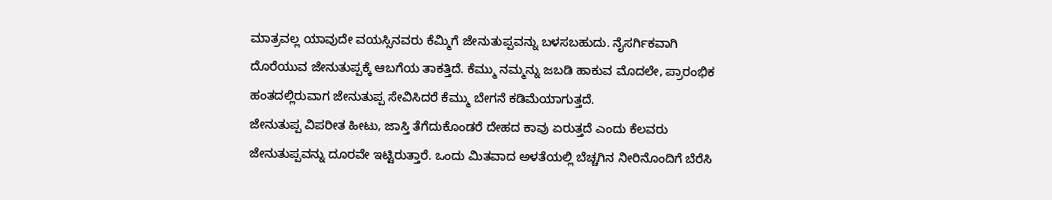ಮಾತ್ರವಲ್ಲ ಯಾವುದೇ ವಯಸ್ಸಿನವರು ಕೆಮ್ಮಿಗೆ ಜೇನುತುಪ್ಪವನ್ನು ಬಳಸಬಹುದು. ನೈಸರ್ಗಿಕವಾಗಿ ದೊರೆಯುವ ಜೇನುತುಪ್ಪಕ್ಕೆ ಆಬಗೆಯ ತಾಕತ್ತಿದೆ. ಕೆಮ್ಮು ನಮ್ಮನ್ನು ಜಬಡಿ ಹಾಕುವ ಮೊದಲೇ, ಪ್ರಾರಂಭಿಕ ಹಂತದಲ್ಲಿರುವಾಗ ಜೇನುತುಪ್ಪ ಸೇವಿಸಿದರೆ ಕೆಮ್ಮು ಬೇಗನೆ ಕಡಿಮೆಯಾಗುತ್ತದೆ.
ಜೇನುತುಪ್ಪ ವಿಪರೀತ ಹೀಟು, ಜಾಸ್ತಿ ತೆಗೆದುಕೊಂಡರೆ ದೇಹದ ಕಾವು ಏರುತ್ತದೆ ಎಂದು ಕೆಲವರು ಜೇನುತುಪ್ಪವನ್ನು ದೂರವೇ ಇಟ್ಟಿರುತ್ತಾರೆ. ಒಂದು ಮಿತವಾದ ಅಳತೆಯಲ್ಲಿ ಬೆಚ್ಚಗಿನ ನೀರಿನೊಂದಿಗೆ ಬೆರೆಸಿ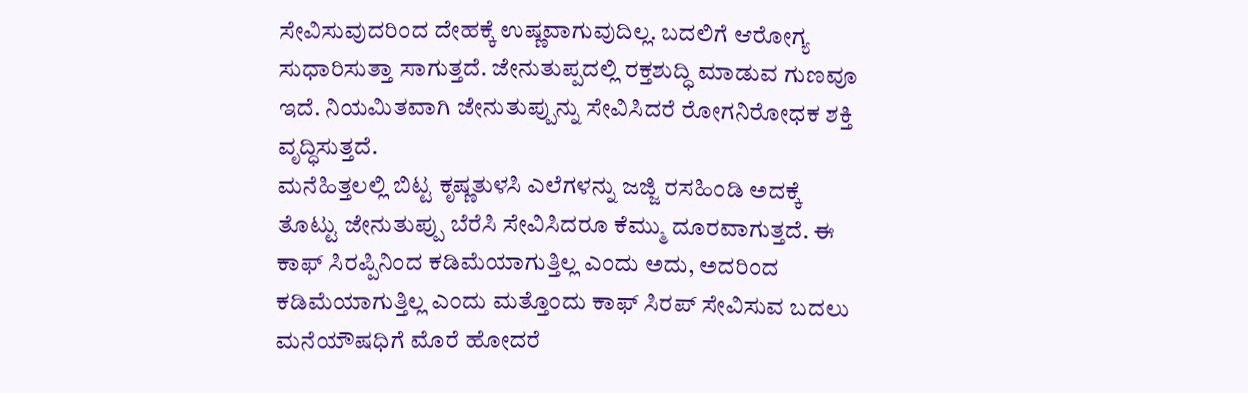ಸೇವಿಸುವುದರಿಂದ ದೇಹಕ್ಕೆ ಉಷ್ಣವಾಗುವುದಿಲ್ಲ. ಬದಲಿಗೆ ಆರೋಗ್ಯ ಸುಧಾರಿಸುತ್ತಾ ಸಾಗುತ್ತದೆ. ಜೇನುತುಪ್ಪದಲ್ಲಿ ರಕ್ತಶುದ್ಧಿ ಮಾಡುವ ಗುಣವೂ ಇದೆ. ನಿಯಮಿತವಾಗಿ ಜೇನುತುಪ್ಪುನ್ನು ಸೇವಿಸಿದರೆ ರೋಗನಿರೋಧಕ ಶಕ್ತಿ ವೃದ್ಧಿಸುತ್ತದೆ.
ಮನೆಹಿತ್ತಲಲ್ಲಿ ಬಿಟ್ಟ ಕೃಷ್ಣತುಳಸಿ ಎಲೆಗಳನ್ನು ಜಜ್ಜಿ ರಸಹಿಂಡಿ ಅದಕ್ಕೆ ತೊಟ್ಟು ಜೇನುತುಪ್ಪು ಬೆರೆಸಿ ಸೇವಿಸಿದರೂ ಕೆಮ್ಮು ದೂರವಾಗುತ್ತದೆ. ಈ ಕಾಫ್ ಸಿರಪ್ಪಿನಿಂದ ಕಡಿಮೆಯಾಗುತ್ತಿಲ್ಲ ಎಂದು ಅದು, ಅದರಿಂದ ಕಡಿಮೆಯಾಗುತ್ತಿಲ್ಲ ಎಂದು ಮತ್ತೊಂದು ಕಾಫ್ ಸಿರಪ್ ಸೇವಿಸುವ ಬದಲು ಮನೆಯೌಷಧಿಗೆ ಮೊರೆ ಹೋದರೆ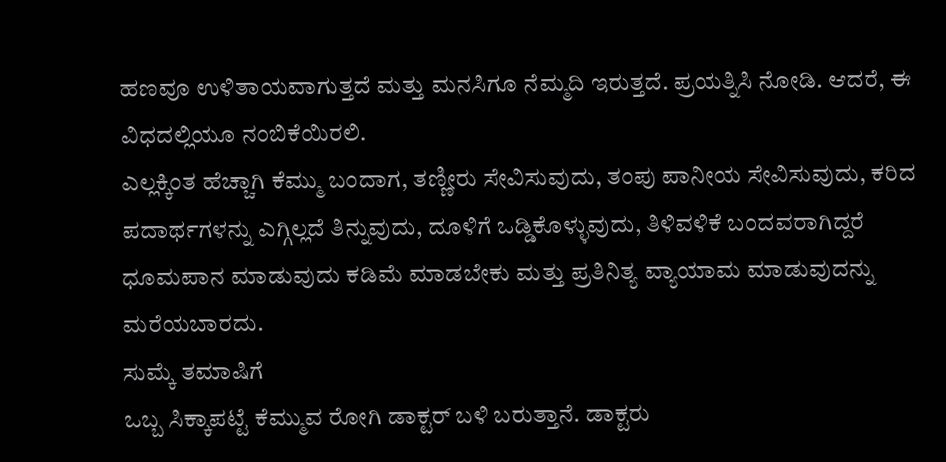ಹಣವೂ ಉಳಿತಾಯವಾಗುತ್ತದೆ ಮತ್ತು ಮನಸಿಗೂ ನೆಮ್ಮದಿ ಇರುತ್ತದೆ. ಪ್ರಯತ್ನಿಸಿ ನೋಡಿ. ಆದರೆ, ಈ ವಿಧದಲ್ಲಿಯೂ ನಂಬಿಕೆಯಿರಲಿ.
ಎಲ್ಲಕ್ಕಿಂತ ಹೆಚ್ಚಾಗಿ ಕೆಮ್ಮು ಬಂದಾಗ, ತಣ್ಣೀರು ಸೇವಿಸುವುದು, ತಂಪು ಪಾನೀಯ ಸೇವಿಸುವುದು, ಕರಿದ ಪದಾರ್ಥಗಳನ್ನು ಎಗ್ಗಿಲ್ಲದೆ ತಿನ್ನುವುದು, ದೂಳಿಗೆ ಒಡ್ಡಿಕೊಳ್ಳುವುದು, ತಿಳಿವಳಿಕೆ ಬಂದವರಾಗಿದ್ದರೆ ಧೂಮಪಾನ ಮಾಡುವುದು ಕಡಿಮೆ ಮಾಡಬೇಕು ಮತ್ತು ಪ್ರತಿನಿತ್ಯ ವ್ಯಾಯಾಮ ಮಾಡುವುದನ್ನು ಮರೆಯಬಾರದು.
ಸುಮ್ಕೆ ತಮಾಷಿಗೆ
ಒಬ್ಬ ಸಿಕ್ಕಾಪಟ್ಟೆ ಕೆಮ್ಮುವ ರೋಗಿ ಡಾಕ್ಟರ್ ಬಳಿ ಬರುತ್ತಾನೆ. ಡಾಕ್ಟರು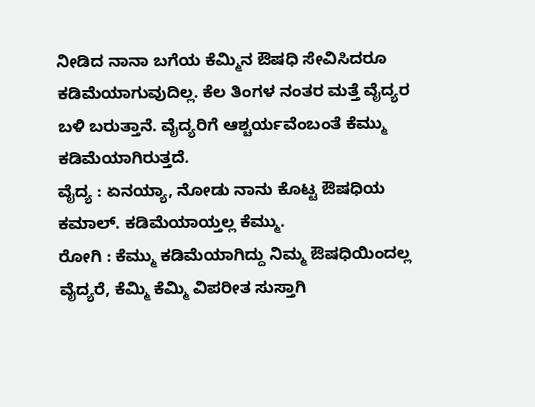ನೀಡಿದ ನಾನಾ ಬಗೆಯ ಕೆಮ್ಮಿನ ಔಷಧಿ ಸೇವಿಸಿದರೂ ಕಡಿಮೆಯಾಗುವುದಿಲ್ಲ. ಕೆಲ ತಿಂಗಳ ನಂತರ ಮತ್ತೆ ವೈದ್ಯರ ಬಳಿ ಬರುತ್ತಾನೆ. ವೈದ್ಯರಿಗೆ ಆಶ್ಚರ್ಯವೆಂಬಂತೆ ಕೆಮ್ಮು ಕಡಿಮೆಯಾಗಿರುತ್ತದೆ.
ವೈದ್ಯ : ಏನಯ್ಯಾ, ನೋಡು ನಾನು ಕೊಟ್ಟ ಔಷಧಿಯ ಕಮಾಲ್. ಕಡಿಮೆಯಾಯ್ತಲ್ಲ ಕೆಮ್ಮು.
ರೋಗಿ : ಕೆಮ್ಮು ಕಡಿಮೆಯಾಗಿದ್ದು ನಿಮ್ಮ ಔಷಧಿಯಿಂದಲ್ಲ ವೈದ್ಯರೆ, ಕೆಮ್ಮಿ ಕೆಮ್ಮಿ ವಿಪರೀತ ಸುಸ್ತಾಗಿ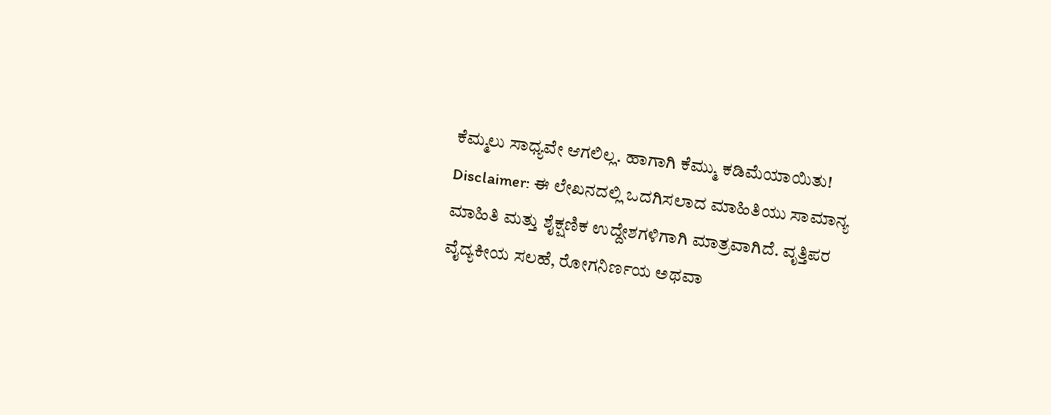ಕೆಮ್ಮಲು ಸಾಧ್ಯವೇ ಆಗಲಿಲ್ಲ. ಹಾಗಾಗಿ ಕೆಮ್ಮು ಕಡಿಮೆಯಾಯಿತು!
Disclaimer: ಈ ಲೇಖನದಲ್ಲಿ ಒದಗಿಸಲಾದ ಮಾಹಿತಿಯು ಸಾಮಾನ್ಯ ಮಾಹಿತಿ ಮತ್ತು ಶೈಕ್ಷಣಿಕ ಉದ್ದೇಶಗಳಿಗಾಗಿ ಮಾತ್ರವಾಗಿದೆ. ವೃತ್ತಿಪರ ವೈದ್ಯಕೀಯ ಸಲಹೆ, ರೋಗನಿರ್ಣಯ ಅಥವಾ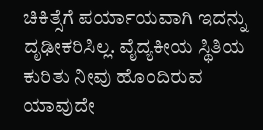ಚಿಕಿತ್ಸೆಗೆ ಪರ್ಯಾಯವಾಗಿ ಇದನ್ನು ದೃಢೀಕರಿಸಿಲ್ಲ. ವೈದ್ಯಕೀಯ ಸ್ಥಿತಿಯ ಕುರಿತು ನೀವು ಹೊಂದಿರುವ ಯಾವುದೇ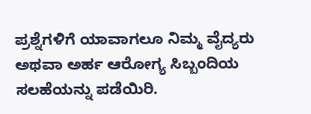ಪ್ರಶ್ನೆಗಳಿಗೆ ಯಾವಾಗಲೂ ನಿಮ್ಮ ವೈದ್ಯರು ಅಥವಾ ಅರ್ಹ ಆರೋಗ್ಯ ಸಿಬ್ಬಂದಿಯ ಸಲಹೆಯನ್ನು ಪಡೆಯಿರಿ.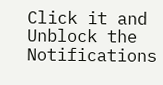Click it and Unblock the Notifications